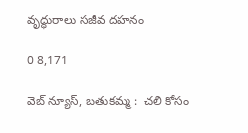వృద్ధురాలు సజీవ దహనం

0 8,171

వెబ్ న్యూస్, బతుకమ్మ :  చలి కోసం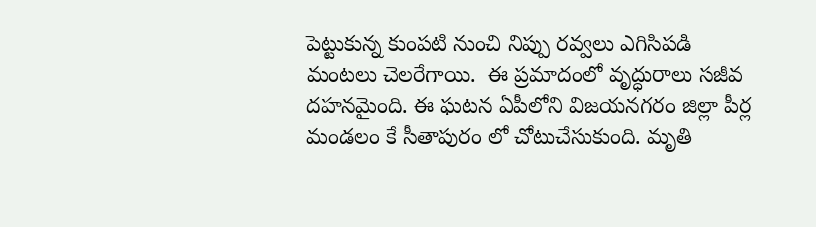పెట్టుకున్న కుంపటి నుంచి నిప్పు రవ్వలు ఎగిసిపడి మంటలు చెలరేగాయి.  ఈ ప్రమాదంలో వృద్ధురాలు సజీవ దహనమైంది. ఈ ఘటన ఏపీలోని విజయనగరం జిల్లా పీర్ల మండలం కే సీతాపురం లో చోటుచేసుకుంది. మృతి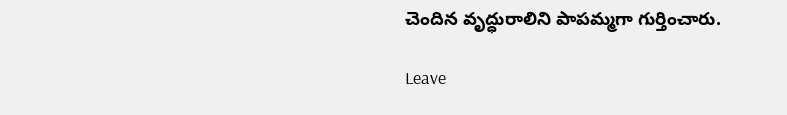చెందిన వృద్ధురాలిని పాపమ్మగా గుర్తించారు.

Leave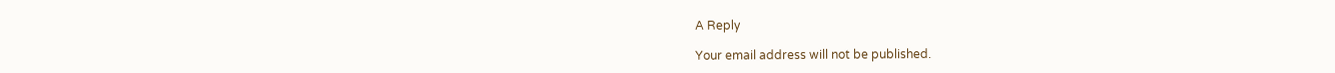A Reply

Your email address will not be published.